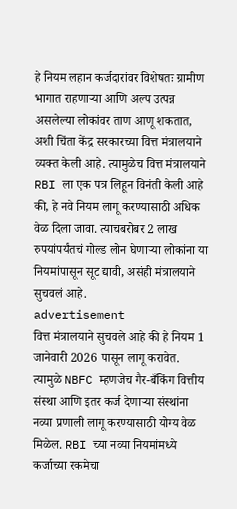हे नियम लहान कर्जदारांवर विशेषतः ग्रामीण भागात राहणाऱ्या आणि अल्प उत्पन्न असलेल्या लोकांवर ताण आणू शकतात, अशी चिंता केंद्र सरकारच्या वित्त मंत्रालयाने व्यक्त केली आहे. त्यामुळेच वित्त मंत्रालयाने RBI ला एक पत्र लिहून विनंती केली आहे की, हे नवे नियम लागू करण्यासाठी अधिक वेळ दिला जावा. त्याचबरोबर 2 लाख रुपयांपर्यंतचं गोल्ड लोन घेणाऱ्या लोकांना या नियमांपासून सूट द्यावी, असंही मंत्रालयाने सुचवलं आहे.
advertisement
वित्त मंत्रालयाने सुचवले आहे की हे नियम 1 जानेवारी 2026 पासून लागू करावेत. त्यामुळे NBFC म्हणजेच गैर-बँकिंग वित्तीय संस्था आणि इतर कर्ज देणाऱ्या संस्थांना नव्या प्रणाली लागू करण्यासाठी योग्य वेळ मिळेल. RBI च्या नव्या नियमांमध्ये कर्जाच्या रकमेचा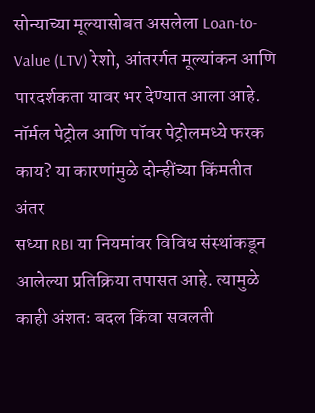सोन्याच्या मूल्यासोबत असलेला Loan-to-Value (LTV) रेशो, आंतरर्गत मूल्यांकन आणि पारदर्शकता यावर भर देण्यात आला आहे.
नॉर्मल पेट्रोल आणि पॉवर पेट्रोलमध्ये फरक काय? या कारणांमुळे दोन्हींच्या किंमतीत अंतर
सध्या RBI या नियमांवर विविध संस्थांकडून आलेल्या प्रतिक्रिया तपासत आहे. त्यामुळे काही अंशतः बदल किंवा सवलती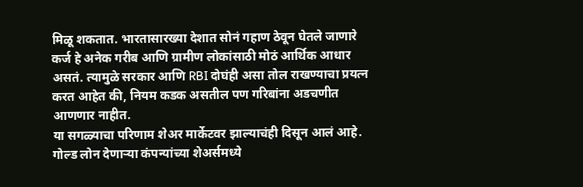मिळू शकतात. भारतासारख्या देशात सोनं गहाण ठेवून घेतले जाणारे कर्ज हे अनेक गरीब आणि ग्रामीण लोकांसाठी मोठं आर्थिक आधार असतं. त्यामुळे सरकार आणि RBI दोघंही असा तोल राखण्याचा प्रयत्न करत आहेत की, नियम कडक असतील पण गरिबांना अडचणीत आणणार नाहीत.
या सगळ्याचा परिणाम शेअर मार्केटवर झाल्याचंही दिसून आलं आहे. गोल्ड लोन देणाऱ्या कंपन्यांच्या शेअर्समध्ये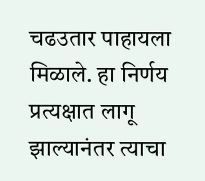चढउतार पाहायला मिळाले. हा निर्णय प्रत्यक्षात लागू झाल्यानंतर त्याचा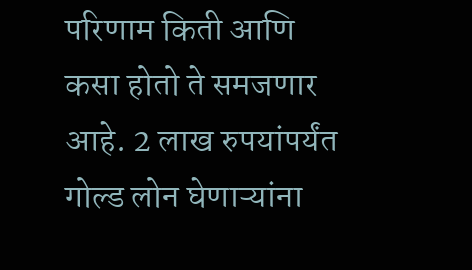परिणाम किती आणि कसा होतो ते समजणार आहे. 2 लाख रुपयांपर्यंत गोल्ड लोन घेणाऱ्यांना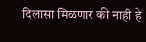दिलासा मिळणार की नाही हे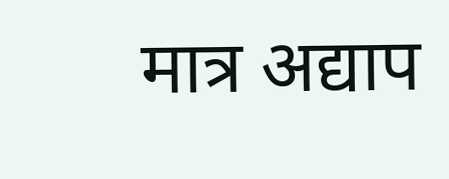मात्र अद्याप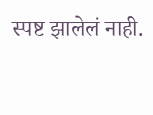स्पष्ट झालेलं नाही.